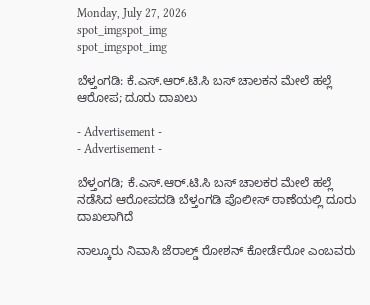Monday, July 27, 2026
spot_imgspot_img
spot_imgspot_img

ಬೆಳ್ತಂಗಡಿ: ಕೆ.ಎಸ್.ಆರ್.ಟಿ.ಸಿ ಬಸ್ ಚಾಲಕನ ಮೇಲೆ ಹಲ್ಲೆ ಆರೋಪ; ದೂರು ದಾಖಲು

- Advertisement -
- Advertisement -

ಬೆಳ್ತಂಗಡಿ; ಕೆ.ಎಸ್.ಆರ್.ಟಿ.ಸಿ ಬಸ್ ಚಾಲಕರ ಮೇಲೆ ಹಲ್ಲೆ ನಡೆಸಿದ ಆರೋಪದಡಿ ಬೆಳ್ತಂಗಡಿ ಪೊಲೀಸ್ ಠಾಣೆಯಲ್ಲಿ ದೂರು ದಾಖಲಾಗಿದೆ

ನಾಲ್ಕೂರು ನಿವಾಸಿ ಜೆರಾಲ್ಡ್ ರೋಶನ್‌ ಕೋರ್ಡೆರೋ ಎಂಬವರು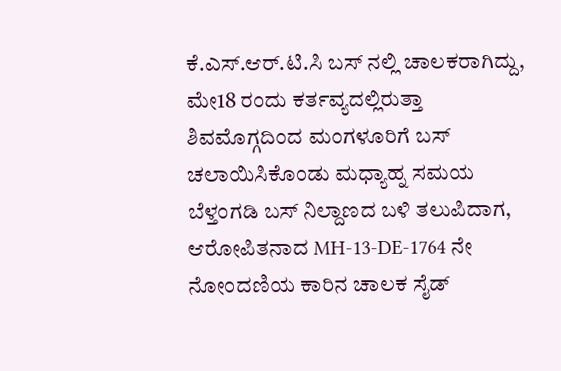ಕೆ.ಎಸ್.ಆರ್.ಟಿ.ಸಿ ಬಸ್‌ ನಲ್ಲಿ ಚಾಲಕರಾಗಿದ್ದು, ಮೇ18 ರಂದು ಕರ್ತವ್ಯದಲ್ಲಿರುತ್ತಾ ಶಿವಮೊಗ್ಗದಿಂದ ಮಂಗಳೂರಿಗೆ ಬಸ್‌ ಚಲಾಯಿಸಿಕೊಂಡು ಮಧ್ಯಾಹ್ನ ಸಮಯ ಬೆಳ್ತಂಗಡಿ ಬಸ್‌ ನಿಲ್ದಾಣದ ಬಳಿ ತಲುಪಿದಾಗ, ಆರೋಪಿತನಾದ MH-13-DE-1764 ನೇ ನೋಂದಣಿಯ ಕಾರಿನ ಚಾಲಕ ಸೈಡ್‌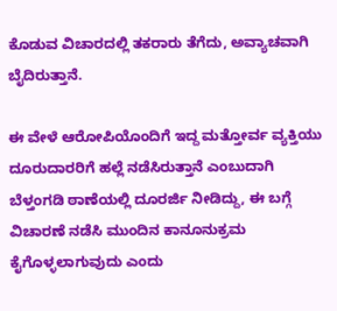ಕೊಡುವ ವಿಚಾರದಲ್ಲಿ ತಕರಾರು ತೆಗೆದು, ಅವ್ಯಾಚವಾಗಿ ಬೈದಿರುತ್ತಾನೆ.

ಈ ವೇಳೆ ಆರೋಪಿಯೊಂದಿಗೆ ಇದ್ದ ಮತ್ತೋರ್ವ ವ್ಯಕ್ತಿಯು ದೂರುದಾರರಿಗೆ ಹಲ್ಲೆ ನಡೆಸಿರುತ್ತಾನೆ ಎಂಬುದಾಗಿ ಬೆಳ್ತಂಗಡಿ ಠಾಣೆಯಲ್ಲಿ ದೂರರ್ಜಿ ನೀಡಿದ್ದು, ಈ ಬಗ್ಗೆ ವಿಚಾರಣೆ ನಡೆಸಿ ಮುಂದಿನ ಕಾನೂನುಕ್ರಮ ಕೈಗೊಳ್ಳಲಾಗುವುದು ಎಂದು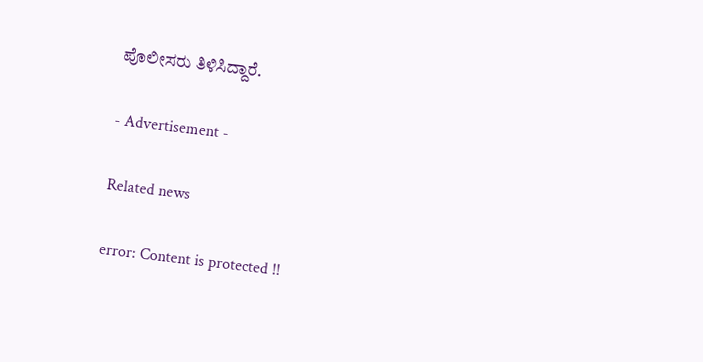ಪೊಲೀಸರು ತಿಳಿಸಿದ್ದಾರೆ.

- Advertisement -

Related news

error: Content is protected !!